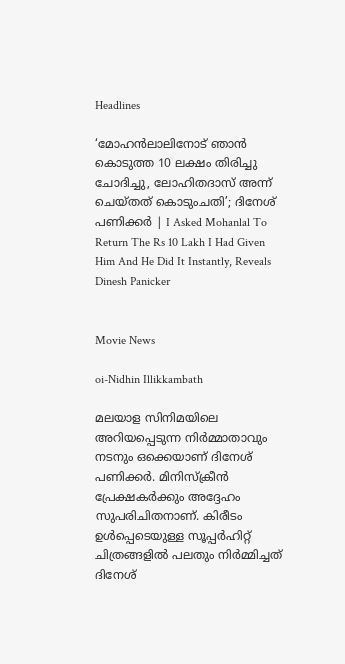Headlines

‘മോഹൻലാലിനോട് ഞാൻ കൊടുത്ത 10 ലക്ഷം തിരിച്ചു ചോദിച്ചു, ലോഹിതദാസ് അന്ന് ചെയ്‌തത്‌ കൊടുംചതി’; ദിനേശ് പണിക്കർ | I Asked Mohanlal To Return The Rs 10 Lakh I Had Given Him And He Did It Instantly, Reveals Dinesh Panicker


Movie News

oi-Nidhin Illikkambath

മലയാള സിനിമയിലെ അറിയപ്പെടുന്ന നിർമ്മാതാവും നടനും ഒക്കെയാണ് ദിനേശ് പണിക്കർ. മിനിസ്ക്രീൻ പ്രേക്ഷകർക്കും അദ്ദേഹം സുപരിചിതനാണ്. കിരീടം ഉൾപ്പെടെയുള്ള സൂപ്പർഹിറ്റ് ചിത്രങ്ങളിൽ പലതും നിർമ്മിച്ചത് ദിനേശ്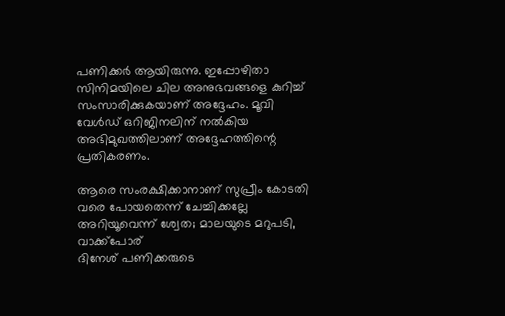പണിക്കർ ആയിരുന്നു. ഇപ്പോഴിതാ സിനിമയിലെ ചില അനുഭവങ്ങളെ കുറിച്ച് സംസാരിക്കുകയാണ് അദ്ദേഹം. മൂവി വേൾഡ് ഒറിജിനലിന് നൽകിയ അഭിമുഖത്തിലാണ് അദ്ദേഹത്തിന്റെ പ്രതികരണം.

ആരെ സംരക്ഷിക്കാനാണ് സുപ്രീം കോടതി വരെ പോയതെന്ന് ചേച്ചിക്കല്ലേ അറിയൂവെന്ന് ശ്വേത; മാലയുടെ മറുപടി, വാക്ക്പോര്
ദിനേശ് പണിക്കരുടെ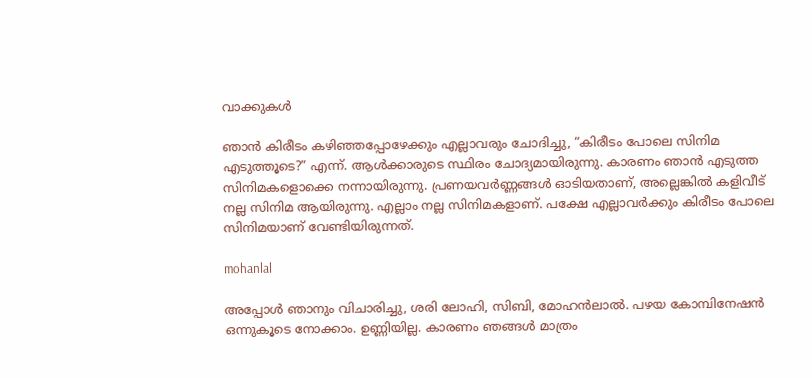വാക്കുകൾ

ഞാൻ കിരീടം കഴിഞ്ഞപ്പോഴേക്കും എല്ലാവരും ചോദിച്ചു, “കിരീടം പോലെ സിനിമ എടുത്തൂടെ?” എന്ന്. ആൾക്കാരുടെ സ്ഥിരം ചോദ്യമായിരുന്നു. കാരണം ഞാൻ എടുത്ത സിനിമകളൊക്കെ നന്നായിരുന്നു. പ്രണയവർണ്ണങ്ങൾ ഓടിയതാണ്, അല്ലെങ്കിൽ കളിവീട് നല്ല സിനിമ ആയിരുന്നു. എല്ലാം നല്ല സിനിമകളാണ്. പക്ഷേ എല്ലാവർക്കും കിരീടം പോലെ സിനിമയാണ് വേണ്ടിയിരുന്നത്.

mohanlal

അപ്പോൾ ഞാനും വിചാരിച്ചു, ശരി ലോഹി, സിബി, മോഹൻലാൽ. പഴയ കോമ്പിനേഷൻ ഒന്നുകൂടെ നോക്കാം. ഉണ്ണിയില്ല. കാരണം ഞങ്ങൾ മാത്രം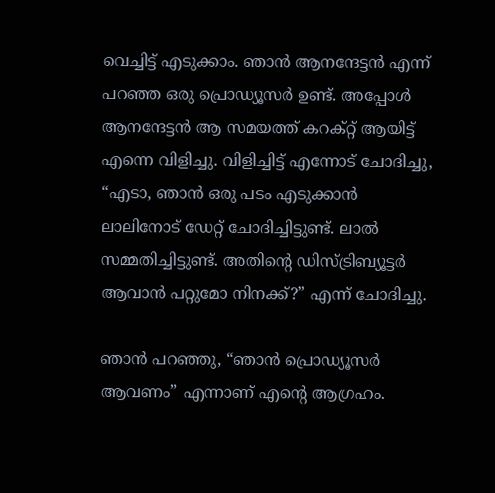വെച്ചിട്ട് എടുക്കാം. ഞാൻ ആനന്ദേട്ടൻ എന്ന് പറഞ്ഞ ഒരു പ്രൊഡ്യൂസർ ഉണ്ട്. അപ്പോൾ ആനന്ദേട്ടൻ ആ സമയത്ത് കറക്റ്റ് ആയിട്ട് എന്നെ വിളിച്ചു. വിളിച്ചിട്ട് എന്നോട് ചോദിച്ചു, “എടാ, ഞാൻ ഒരു പടം എടുക്കാൻ ലാലിനോട് ഡേറ്റ് ചോദിച്ചിട്ടുണ്ട്. ലാൽ സമ്മതിച്ചിട്ടുണ്ട്. അതിന്റെ ഡിസ്ട്രിബ്യൂട്ടർ ആവാൻ പറ്റുമോ നിനക്ക്?” എന്ന് ചോദിച്ചു.

ഞാൻ പറഞ്ഞു, “ഞാൻ പ്രൊഡ്യൂസർ ആവണം” എന്നാണ് എന്റെ ആഗ്രഹം.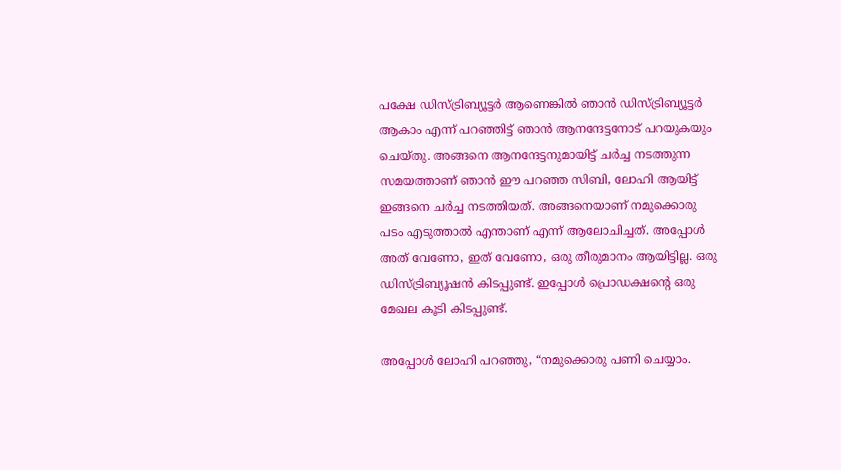പക്ഷേ ഡിസ്ട്രിബ്യൂട്ടർ ആണെങ്കിൽ ഞാൻ ഡിസ്ട്രിബ്യൂട്ടർ ആകാം എന്ന് പറഞ്ഞിട്ട് ഞാൻ ആനന്ദേട്ടനോട് പറയുകയും ചെയ്‌തു. അങ്ങനെ ആനന്ദേട്ടനുമായിട്ട് ചർച്ച നടത്തുന്ന സമയത്താണ് ഞാൻ ഈ പറഞ്ഞ സിബി, ലോഹി ആയിട്ട് ഇങ്ങനെ ചർച്ച നടത്തിയത്. അങ്ങനെയാണ് നമുക്കൊരു പടം എടുത്താൽ എന്താണ് എന്ന് ആലോചിച്ചത്. അപ്പോൾ അത് വേണോ, ഇത് വേണോ, ഒരു തീരുമാനം ആയിട്ടില്ല. ഒരു ഡിസ്ട്രിബ്യൂഷൻ കിടപ്പുണ്ട്. ഇപ്പോൾ പ്രൊഡക്ഷന്റെ ഒരു മേഖല കൂടി കിടപ്പുണ്ട്.

അപ്പോൾ ലോഹി പറഞ്ഞു, “നമുക്കൊരു പണി ചെയ്യാം.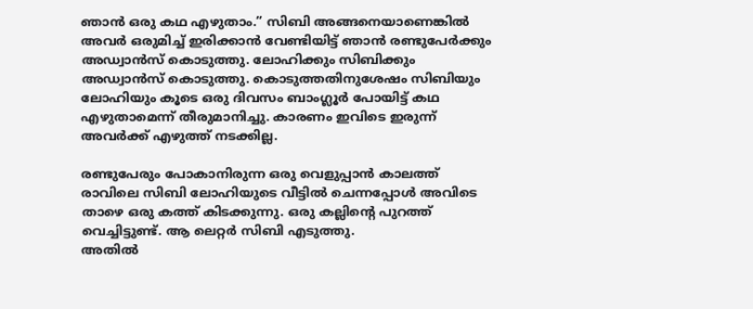ഞാൻ ഒരു കഥ എഴുതാം.” സിബി അങ്ങനെയാണെങ്കിൽ അവർ ഒരുമിച്ച് ഇരിക്കാൻ വേണ്ടിയിട്ട് ഞാൻ രണ്ടുപേർക്കും അഡ്വാൻസ് കൊടുത്തു. ലോഹിക്കും സിബിക്കും അഡ്വാൻസ് കൊടുത്തു. കൊടുത്തതിനുശേഷം സിബിയും ലോഹിയും കൂടെ ഒരു ദിവസം ബാംഗ്ലൂർ പോയിട്ട് കഥ എഴുതാമെന്ന് തീരുമാനിച്ചു. കാരണം ഇവിടെ ഇരുന്ന് അവർക്ക് എഴുത്ത് നടക്കില്ല.

രണ്ടുപേരും പോകാനിരുന്ന ഒരു വെളുപ്പാൻ കാലത്ത് രാവിലെ സിബി ലോഹിയുടെ വീട്ടിൽ ചെന്നപ്പോൾ അവിടെ താഴെ ഒരു കത്ത് കിടക്കുന്നു. ഒരു കല്ലിന്റെ പുറത്ത് വെച്ചിട്ടുണ്ട്. ആ ലെറ്റർ സിബി എടുത്തു.
അതിൽ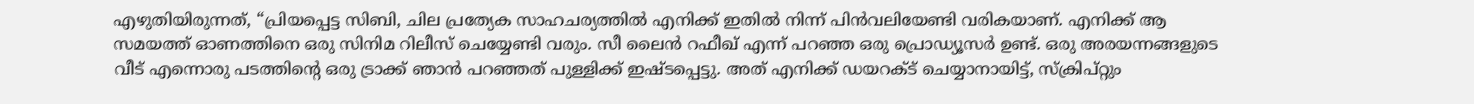എഴുതിയിരുന്നത്, “പ്രിയപ്പെട്ട സിബി, ചില പ്രത്യേക സാഹചര്യത്തിൽ എനിക്ക് ഇതിൽ നിന്ന് പിൻവലിയേണ്ടി വരികയാണ്. എനിക്ക് ആ സമയത്ത് ഓണത്തിനെ ഒരു സിനിമ റിലീസ് ചെയ്യേണ്ടി വരും. സീ ലൈൻ റഫീഖ് എന്ന് പറഞ്ഞ ഒരു പ്രൊഡ്യൂസർ ഉണ്ട്. ഒരു അരയന്നങ്ങളുടെ വീട് എന്നൊരു പടത്തിന്റെ ഒരു ട്രാക്ക് ഞാൻ പറഞ്ഞത് പുള്ളിക്ക് ഇഷ്‌ടപ്പെട്ടു. അത് എനിക്ക് ഡയറക്‌ട് ചെയ്യാനായിട്ട്, സ്ക്രിപ്റ്റും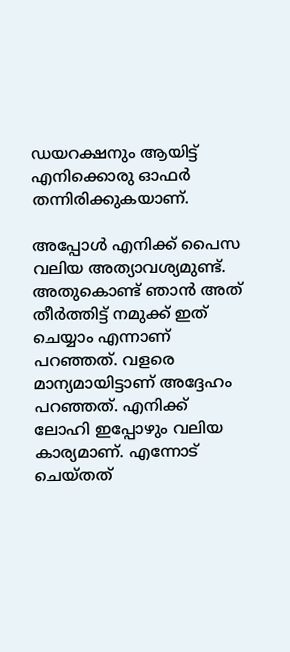ഡയറക്ഷനും ആയിട്ട് എനിക്കൊരു ഓഫർ തന്നിരിക്കുകയാണ്.

അപ്പോൾ എനിക്ക് പൈസ വലിയ അത്യാവശ്യമുണ്ട്. അതുകൊണ്ട് ഞാൻ അത് തീർത്തിട്ട് നമുക്ക് ഇത് ചെയ്യാം എന്നാണ് പറഞ്ഞത്. വളരെ മാന്യമായിട്ടാണ് അദ്ദേഹം പറഞ്ഞത്. എനിക്ക് ലോഹി ഇപ്പോഴും വലിയ കാര്യമാണ്. എന്നോട് ചെയ്‌തത്‌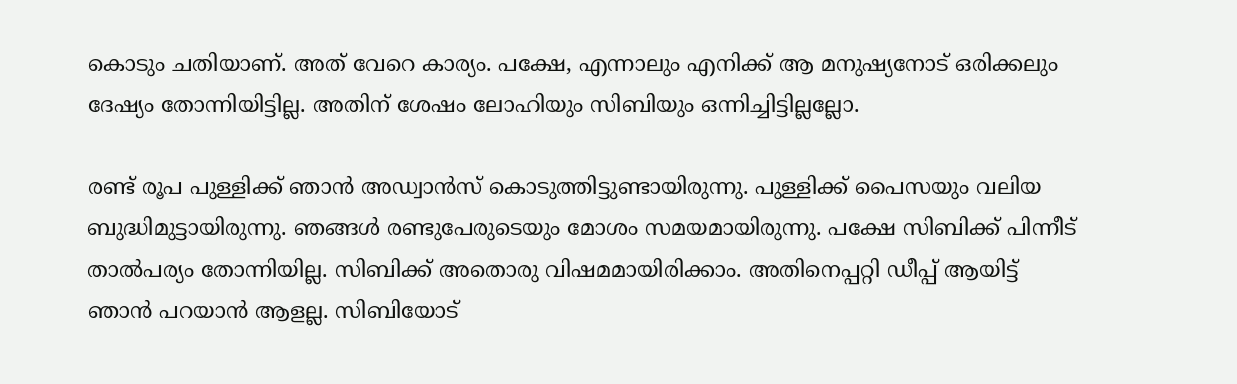കൊടും ചതിയാണ്. അത് വേറെ കാര്യം. പക്ഷേ, എന്നാലും എനിക്ക് ആ മനുഷ്യനോട് ഒരിക്കലും ദേഷ്യം തോന്നിയിട്ടില്ല. അതിന് ശേഷം ലോഹിയും സിബിയും ഒന്നിച്ചിട്ടില്ലല്ലോ.

രണ്ട് രൂപ പുള്ളിക്ക് ഞാൻ അഡ്വാൻസ് കൊടുത്തിട്ടുണ്ടായിരുന്നു. പുള്ളിക്ക് പൈസയും വലിയ ബുദ്ധിമുട്ടായിരുന്നു. ഞങ്ങൾ രണ്ടുപേരുടെയും മോശം സമയമായിരുന്നു. പക്ഷേ സിബിക്ക് പിന്നീട് താൽപര്യം തോന്നിയില്ല. സിബിക്ക് അതൊരു വിഷമമായിരിക്കാം. അതിനെപ്പറ്റി ഡീപ്പ് ആയിട്ട് ഞാൻ പറയാൻ ആളല്ല. സിബിയോട്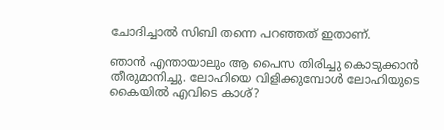ചോദിച്ചാൽ സിബി തന്നെ പറഞ്ഞത് ഇതാണ്.

ഞാൻ എന്തായാലും ആ പൈസ തിരിച്ചു കൊടുക്കാൻ തീരുമാനിച്ചു. ലോഹിയെ വിളിക്കുമ്പോൾ ലോഹിയുടെ കൈയിൽ എവിടെ കാശ്?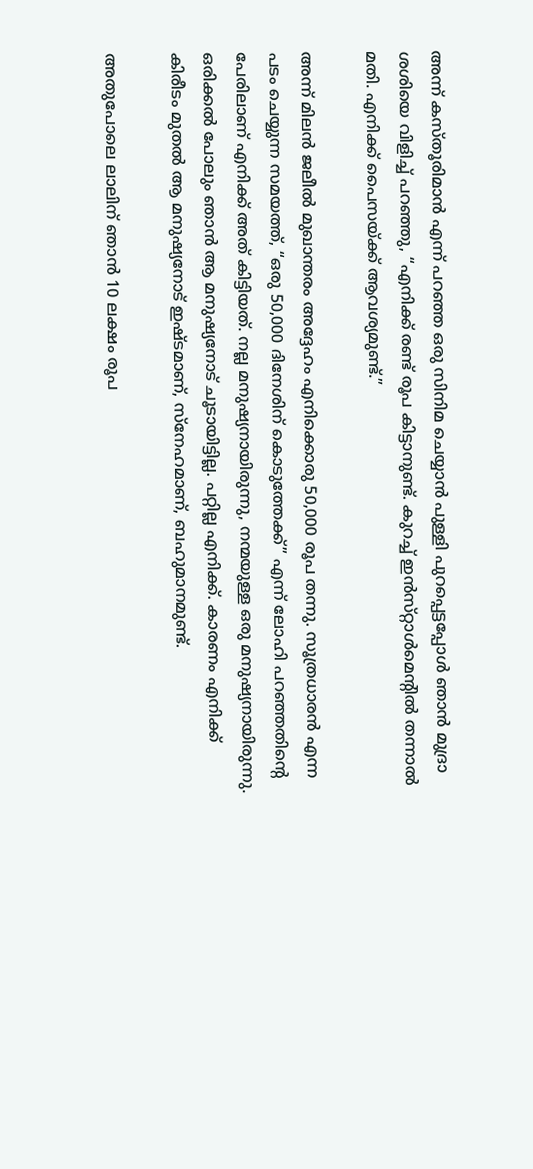അന്ന് കസ്‌തൂരിമാൻ എന്ന് പറഞ്ഞ ഒരു സിനിമ ചെയ്യാൻ പുള്ളി പുറപ്പെട്ടപ്പോൾ ഞാൻ മുദ്രാ ശശിയെ വിളിച്ച് പറഞ്ഞു, “എനിക്ക് രണ്ട് രൂപ കിട്ടാനുണ്ട്. കുറച്ച് ഇൻസ്‌റ്റാൾമെന്റിൽ തന്നാൽ മതി. എനിക്ക് പൈസയ്ക്ക് ആവശ്യമുണ്ട്.”

അന്ന് മിലൻ ജലീൽ മുഖാന്തരം അദ്ദേഹം എനിക്കൊരു 50,000 രൂപ തന്നു. സൂത്രധാരൻ എന്ന പടം ചെയ്യുന്ന സമയത്ത്, “ഒരു 50,000 ദിനേശിന് കൊടുത്തേക്ക്” എന്ന് ലോഹി പറഞ്ഞതിന്റെ പേരിലാണ് എനിക്ക് അത് കിട്ടിയത്. നല്ല മനുഷ്യനായിരുന്നു, നന്മയുള്ള ഒരു മനുഷ്യനായിരുന്നു. ഒരിക്കൽ പോലും ഞാൻ ആ മനുഷ്യനോട് ചൂടായിട്ടില്ല. പറ്റില്ല എനിക്ക്. കാരണം എനിക്ക് കിരീടം മുതൽ ആ മനുഷ്യനോട് ഇഷ്‌ടമാണ്, സ്നേഹമാണ്, ബഹുമാനമുണ്ട്.

അതുപോലെ ലാലിന് ഞാൻ 10 ലക്ഷം രൂപ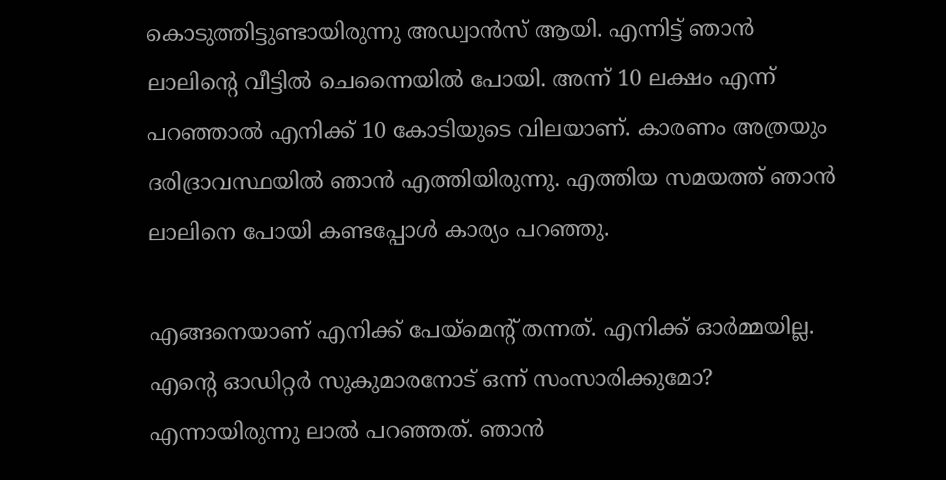കൊടുത്തിട്ടുണ്ടായിരുന്നു അഡ്വാൻസ് ആയി. എന്നിട്ട് ഞാൻ ലാലിന്റെ വീട്ടിൽ ചെന്നൈയിൽ പോയി. അന്ന് 10 ലക്ഷം എന്ന് പറഞ്ഞാൽ എനിക്ക് 10 കോടിയുടെ വിലയാണ്. കാരണം അത്രയും ദരിദ്രാവസ്ഥയിൽ ഞാൻ എത്തിയിരുന്നു. എത്തിയ സമയത്ത് ഞാൻ ലാലിനെ പോയി കണ്ടപ്പോൾ കാര്യം പറഞ്ഞു.

എങ്ങനെയാണ് എനിക്ക് പേയ്‌മെന്റ് തന്നത്. എനിക്ക് ഓർമ്മയില്ല. എന്റെ ഓഡിറ്റർ സുകുമാരനോട് ഒന്ന് സംസാരിക്കുമോ? എന്നായിരുന്നു ലാൽ പറഞ്ഞത്. ഞാൻ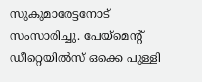സുകുമാരേട്ടനോട് സംസാരിച്ചു. പേയ്‌മെന്റ് ഡീറ്റെയിൽസ് ഒക്കെ പുള്ളി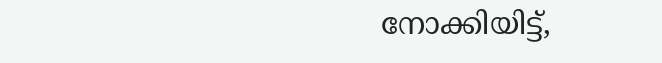നോക്കിയിട്ട്,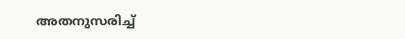അതനുസരിച്ച്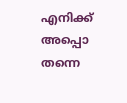എനിക്ക് അപ്പൊ തന്നെ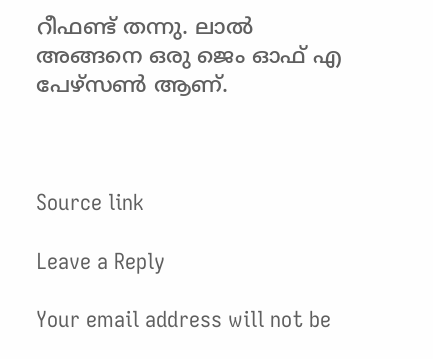റീഫണ്ട് തന്നു. ലാൽ അങ്ങനെ ഒരു ജെം ഓഫ് എ പേഴ്‌സൺ ആണ്.



Source link

Leave a Reply

Your email address will not be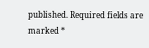published. Required fields are marked *